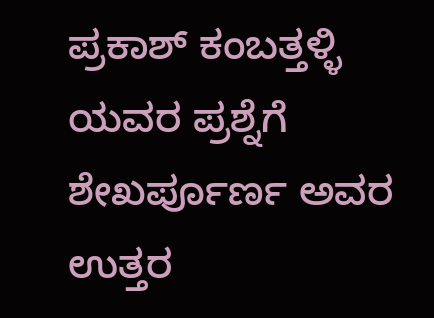ಪ್ರಕಾಶ್ ಕಂಬತ್ತಳ್ಳಿ ಯವರ ಪ್ರಶ್ನೆಗೆ ಶೇಖರ್ಪೂರ್ಣ ಅವರ ಉತ್ತರ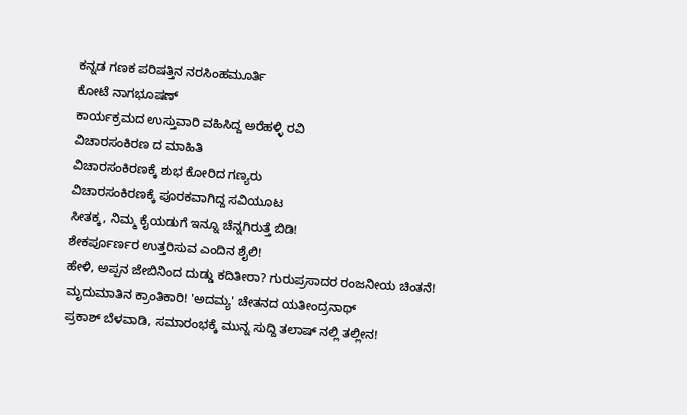ಕನ್ನಡ ಗಣಕ ಪರಿಷತ್ತಿನ ನರಸಿಂಹಮೂರ್ತಿ
ಕೋಟೆ ನಾಗಭೂಷಣ್
ಕಾರ್ಯಕ್ರಮದ ಉಸ್ತುವಾರಿ ವಹಿಸಿದ್ದ ಅರೆಹಳ್ಳಿ ರವಿ
ವಿಚಾರಸಂಕಿರಣ ದ ಮಾಹಿತಿ
ವಿಚಾರಸಂಕಿರಣಕ್ಕೆ ಶುಭ ಕೋರಿದ ಗಣ್ಯರು
ವಿಚಾರಸಂಕಿರಣಕ್ಕೆ ಪೂರಕವಾಗಿದ್ದ ಸವಿಯೂಟ
ಸೀತಕ್ಕ, ನಿಮ್ಮ ಕೈಯಡುಗೆ ಇನ್ನೂ ಚೆನ್ನಗಿರುತ್ತೆ ಬಿಡಿ!
ಶೇಕರ್ಪೂರ್ಣರ ಉತ್ತರಿಸುವ ಎಂದಿನ ಶೈಲಿ!
ಹೇಳಿ, ಅಪ್ಪನ ಜೇಬಿನಿಂದ ದುಡ್ಡು ಕದಿತೀರಾ? ಗುರುಪ್ರಸಾದರ ರಂಜನೀಯ ಚಿಂತನೆ!
ಮೃದುಮಾತಿನ ಕ್ರಾಂತಿಕಾರಿ! 'ಅದಮ್ಯ' ಚೇತನದ ಯತೀಂದ್ರನಾಥ್
ಪ್ರಕಾಶ್ ಬೆಳವಾಡಿ, ಸಮಾರಂಭಕ್ಕೆ ಮುನ್ನ ಸುದ್ದಿ ತಲಾಷ್ ನಲ್ಲಿ ತಲ್ಲೀನ!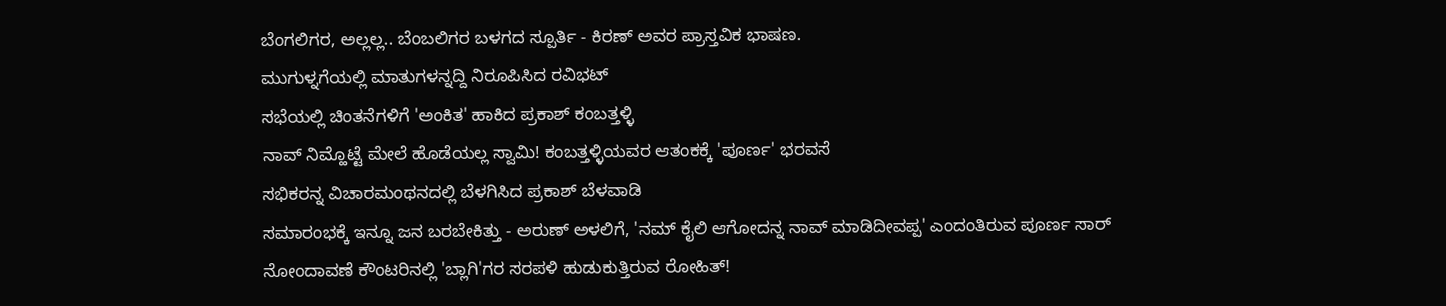ಬೆಂಗಲಿಗರ, ಅಲ್ಲಲ್ಲ.. ಬೆಂಬಲಿಗರ ಬಳಗದ ಸ್ಪೂರ್ತಿ - ಕಿರಣ್ ಅವರ ಪ್ರಾಸ್ತವಿಕ ಭಾಷಣ.
ಮುಗುಳ್ನಗೆಯಲ್ಲಿ ಮಾತುಗಳನ್ನದ್ದಿ ನಿರೂಪಿಸಿದ ರವಿಭಟ್
ಸಭೆಯಲ್ಲಿ ಚಿಂತನೆಗಳಿಗೆ 'ಅಂಕಿತ' ಹಾಕಿದ ಪ್ರಕಾಶ್ ಕಂಬತ್ತಳ್ಳಿ
ನಾವ್ ನಿಮ್ಹೊಟ್ಟೆ ಮೇಲೆ ಹೊಡೆಯಲ್ಲ ಸ್ವಾಮಿ! ಕಂಬತ್ತಳ್ಳಿಯವರ ಆತಂಕಕ್ಕೆ 'ಪೂರ್ಣ' ಭರವಸೆ
ಸಭಿಕರನ್ನ ವಿಚಾರಮಂಥನದಲ್ಲಿ ಬೆಳಗಿಸಿದ ಪ್ರಕಾಶ್ ಬೆಳವಾಡಿ
ಸಮಾರಂಭಕ್ಕೆ ಇನ್ನೂ ಜನ ಬರಬೇಕಿತ್ತು - ಅರುಣ್ ಅಳಲಿಗೆ, 'ನಮ್ ಕೈಲಿ ಆಗೋದನ್ನ ನಾವ್ ಮಾಡಿದೀವಪ್ಪ' ಎಂದಂತಿರುವ ಪೂರ್ಣ ಸಾರ್
ನೋಂದಾವಣೆ ಕೌಂಟರಿನಲ್ಲಿ 'ಬ್ಲಾಗಿ'ಗರ ಸರಪಳಿ ಹುಡುಕುತ್ತಿರುವ ರೋಹಿತ್!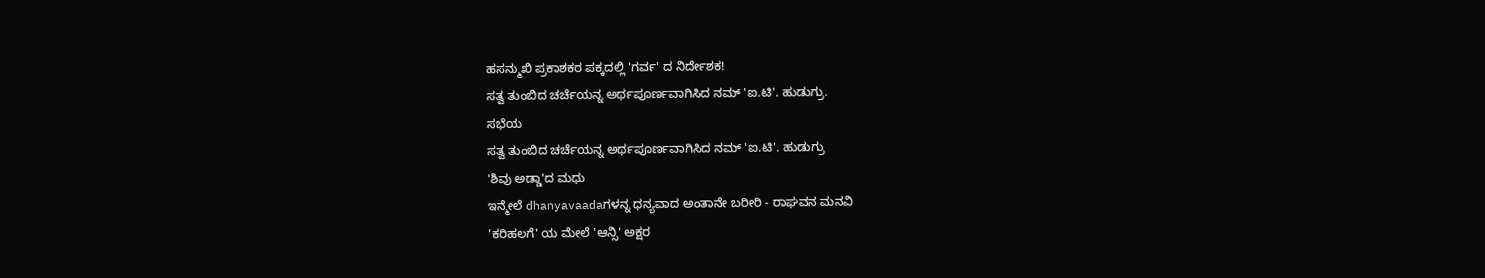ಹಸನ್ಮುಖಿ ಪ್ರಕಾಶಕರ ಪಕ್ಕದಲ್ಲಿ 'ಗರ್ವ' ದ ನಿರ್ದೇಶಕ!
ಸತ್ವ ತುಂಬಿದ ಚರ್ಚೆಯನ್ನ ಅರ್ಥಪೂರ್ಣವಾಗಿಸಿದ ನಮ್ 'ಐ.ಟಿ'. ಹುಡುಗ್ರು.
ಸಭೆಯ
ಸತ್ವ ತುಂಬಿದ ಚರ್ಚೆಯನ್ನ ಅರ್ಥಪೂರ್ಣವಾಗಿಸಿದ ನಮ್ 'ಐ.ಟಿ'. ಹುಡುಗ್ರು
'ಶಿವು ಅಡ್ಡಾ'ದ ಮಧು
ಇನ್ಮೇಲೆ dhanyavaadaಗಳನ್ನ ಧನ್ಯವಾದ ಅಂತಾನೇ ಬರೀರಿ - ರಾಘವನ ಮನವಿ
'ಕರಿಹಲಗೆ' ಯ ಮೇಲೆ 'ಆನ್ಸಿ' ಅಕ್ಷರ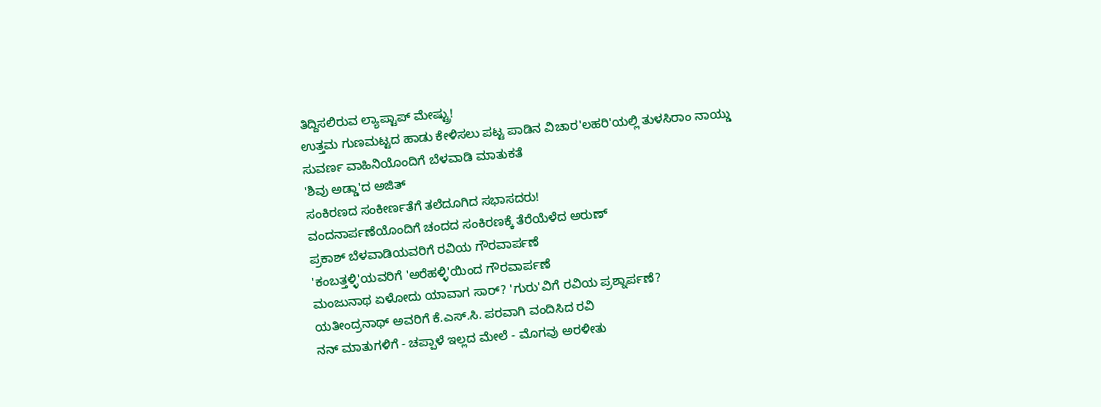ತಿದ್ದಿಸಲಿರುವ ಲ್ಯಾಪ್ಟಾಪ್ ಮೇಷ್ಟ್ರು!
ಉತ್ತಮ ಗುಣಮಟ್ಟದ ಹಾಡು ಕೇಳಿಸಲು ಪಟ್ಟ ಪಾಡಿನ ವಿಚಾರ'ಲಹರಿ'ಯಲ್ಲಿ ತುಳಸಿರಾಂ ನಾಯ್ಡು
ಸುವರ್ಣ ವಾಹಿನಿಯೊಂದಿಗೆ ಬೆಳವಾಡಿ ಮಾತುಕತೆ
'ಶಿವು ಅಡ್ಡಾ'ದ ಅಜಿತ್
ಸಂಕಿರಣದ ಸಂಕೀರ್ಣತೆಗೆ ತಲೆದೂಗಿದ ಸಭಾಸದರು!
ವಂದನಾರ್ಪಣೆಯೊಂದಿಗೆ ಚಂದದ ಸಂಕಿರಣಕ್ಕೆ ತೆರೆಯೆಳೆದ ಅರುಣ್
ಪ್ರಕಾಶ್ ಬೆಳವಾಡಿಯವರಿಗೆ ರವಿಯ ಗೌರವಾರ್ಪಣೆ
'ಕಂಬತ್ತಳ್ಳಿ'ಯವರಿಗೆ 'ಅರೆಹಳ್ಳಿ'ಯಿಂದ ಗೌರವಾರ್ಪಣೆ
ಮಂಜುನಾಥ ಏಳೋದು ಯಾವಾಗ ಸಾರ್? 'ಗುರು'ವಿಗೆ ರವಿಯ ಪ್ರಶ್ನಾರ್ಪಣೆ?
ಯತೀಂದ್ರನಾಥ್ ಅವರಿಗೆ ಕೆ.ಎಸ್.ಸಿ. ಪರವಾಗಿ ವಂದಿಸಿದ ರವಿ
ನನ್ ಮಾತುಗಳಿಗೆ - ಚಪ್ಪಾಳೆ ಇಲ್ಲದ ಮೇಲೆ - ಮೊಗವು ಅರಳೀತು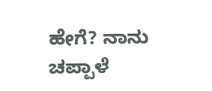ಹೇಗೆ? ನಾನು ಚಪ್ಪಾಳೆ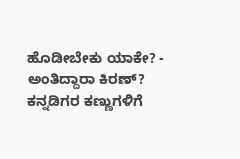ಹೊಡೀಬೇಕು ಯಾಕೇ? - ಅಂತಿದ್ದಾರಾ ಕಿರಣ್?
ಕನ್ನಡಿಗರ ಕಣ್ಣುಗಳಿಗೆ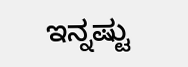ಇನ್ನಷ್ಟು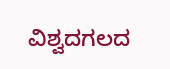ವಿಶ್ವದಗಲದ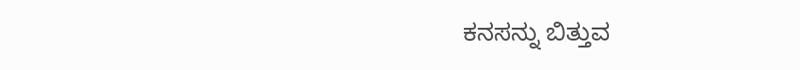ಕನಸನ್ನು ಬಿತ್ತುವ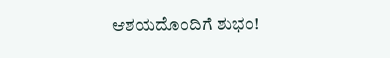ಆಶಯದೊಂದಿಗೆ ಶುಭಂ!